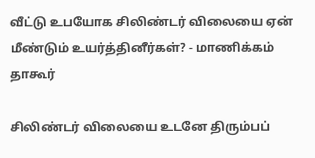வீட்டு உபயோக சிலிண்டர் விலையை ஏன் மீண்டும் உயர்த்தினீர்கள்? - மாணிக்கம் தாகூர்

சிலிண்டர் விலையை உடனே திரும்பப்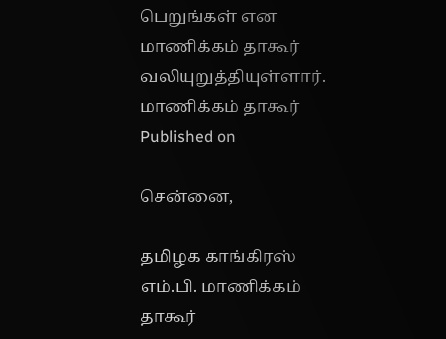பெறுங்கள் என மாணிக்கம் தாகூர் வலியுறுத்தியுள்ளார்.
மாணிக்கம் தாகூர்
Published on

சென்னை,

தமிழக காங்கிரஸ் எம்.பி. மாணிக்கம் தாகூர்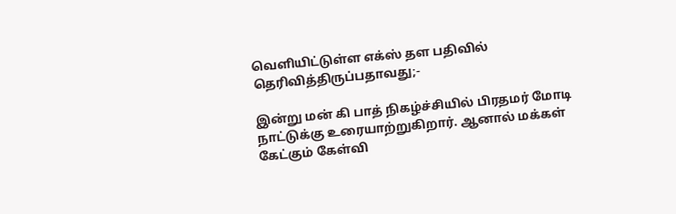வெளியிட்டுள்ள எக்ஸ் தள பதிவில் தெரிவித்திருப்பதாவது;-

இன்று மன் கி பாத் நிகழ்ச்சியில் பிரதமர் மோடி நாட்டுக்கு உரையாற்றுகிறார். ஆனால் மக்கள் கேட்கும் கேள்வி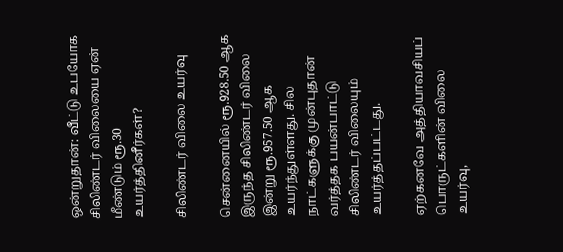ஒன்றுதான்: வீட்டு உபயோக சிலிண்டர் விலையை ஏன் மீண்டும் ரூ.30 உயர்த்தினீர்கள்?

சிலிண்டர் விலை உயர்வு

சென்னையில் ரூ.928.50 ஆக இருந்த சிலிண்டர் விலை இன்று ரூ.957.50 ஆக உயர்ந்துள்ளது. சில நாட்களுக்கு முன்புதான் வர்த்தக பயன்பாட்டு சிலிண்டர் விலையும் உயர்த்தப்பட்டது.

ஏற்கனவே அத்தியாவசியப் பொருட்களின் விலை உயர்வு,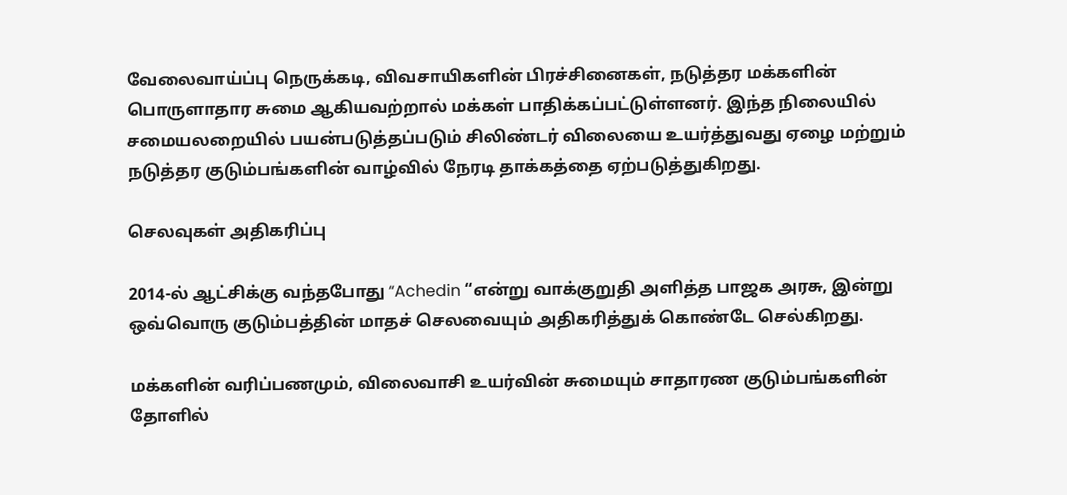வேலைவாய்ப்பு நெருக்கடி, விவசாயிகளின் பிரச்சினைகள், நடுத்தர மக்களின் பொருளாதார சுமை ஆகியவற்றால் மக்கள் பாதிக்கப்பட்டுள்ளனர். இந்த நிலையில் சமையலறையில் பயன்படுத்தப்படும் சிலிண்டர் விலையை உயர்த்துவது ஏழை மற்றும் நடுத்தர குடும்பங்களின் வாழ்வில் நேரடி தாக்கத்தை ஏற்படுத்துகிறது.

செலவுகள் அதிகரிப்பு

2014-ல் ஆட்சிக்கு வந்தபோது “Achedin “என்று வாக்குறுதி அளித்த பாஜக அரசு, இன்று ஒவ்வொரு குடும்பத்தின் மாதச் செலவையும் அதிகரித்துக் கொண்டே செல்கிறது.

மக்களின் வரிப்பணமும், விலைவாசி உயர்வின் சுமையும் சாதாரண குடும்பங்களின் தோளில்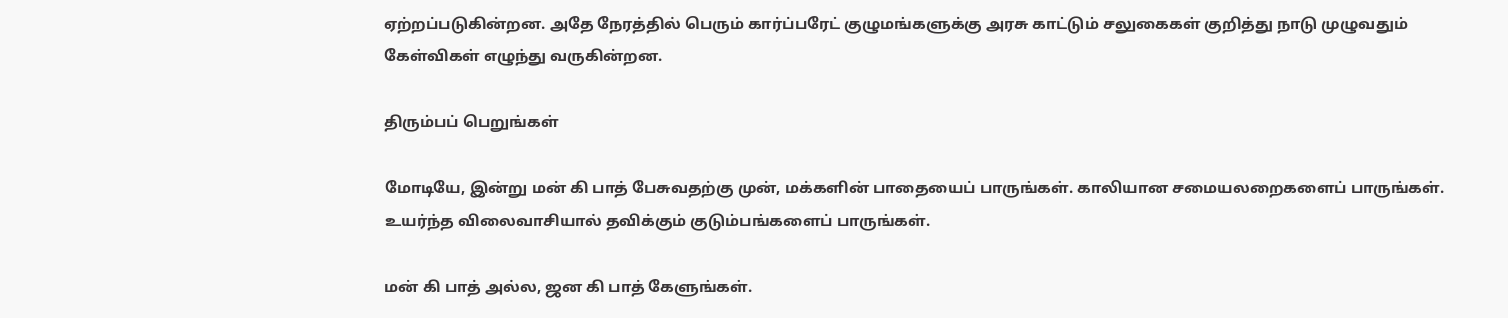ஏற்றப்படுகின்றன. அதே நேரத்தில் பெரும் கார்ப்பரேட் குழுமங்களுக்கு அரசு காட்டும் சலுகைகள் குறித்து நாடு முழுவதும் கேள்விகள் எழுந்து வருகின்றன.

திரும்பப் பெறுங்கள்

மோடியே, இன்று மன் கி பாத் பேசுவதற்கு முன், மக்களின் பாதையைப் பாருங்கள். காலியான சமையலறைகளைப் பாருங்கள். உயர்ந்த விலைவாசியால் தவிக்கும் குடும்பங்களைப் பாருங்கள்.

மன் கி பாத் அல்ல, ஜன கி பாத் கேளுங்கள்.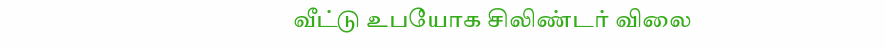வீட்டு உபயோக சிலிண்டர் விலை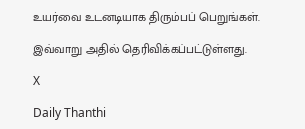உயர்வை உடனடியாக திரும்பப் பெறுங்கள்.

இவ்வாறு அதில் தெரிவிக்கப்பட்டுள்ளது.

X

Daily Thanthi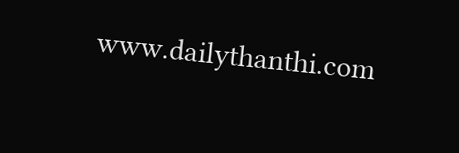www.dailythanthi.com